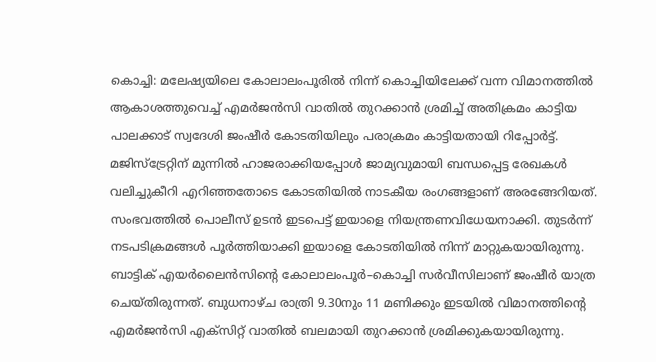കൊച്ചി: മലേഷ്യയിലെ കോലാലംപൂരിൽ നിന്ന് കൊച്ചിയിലേക്ക് വന്ന വിമാനത്തിൽ ആകാശത്തുവെച്ച് എമർജൻസി വാതിൽ തുറക്കാൻ ശ്രമിച്ച് അതിക്രമം കാട്ടിയ പാലക്കാട് സ്വദേശി ജംഷീർ കോടതിയിലും പരാക്രമം കാട്ടിയതായി റിപ്പോർട്ട്. മജിസ്ട്രേറ്റിന് മുന്നിൽ ഹാജരാക്കിയപ്പോൾ ജാമ്യവുമായി ബന്ധപ്പെട്ട രേഖകൾ വലിച്ചുകീറി എറിഞ്ഞതോടെ കോടതിയിൽ നാടകീയ രംഗങ്ങളാണ് അരങ്ങേറിയത്.
സംഭവത്തിൽ പൊലീസ് ഉടൻ ഇടപെട്ട് ഇയാളെ നിയന്ത്രണവിധേയനാക്കി. തുടർന്ന് നടപടിക്രമങ്ങൾ പൂർത്തിയാക്കി ഇയാളെ കോടതിയിൽ നിന്ന് മാറ്റുകയായിരുന്നു.
ബാട്ടിക് എയർലൈൻസിന്റെ കോലാലംപൂർ–കൊച്ചി സർവീസിലാണ് ജംഷീർ യാത്ര ചെയ്തിരുന്നത്. ബുധനാഴ്ച രാത്രി 9.30നും 11 മണിക്കും ഇടയിൽ വിമാനത്തിന്റെ എമർജൻസി എക്സിറ്റ് വാതിൽ ബലമായി തുറക്കാൻ ശ്രമിക്കുകയായിരുന്നു.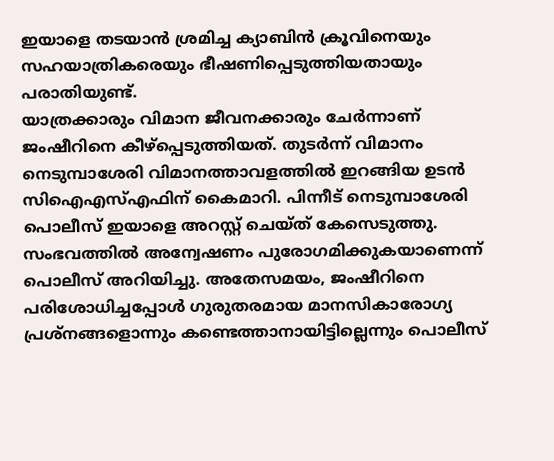ഇയാളെ തടയാൻ ശ്രമിച്ച ക്യാബിൻ ക്രൂവിനെയും സഹയാത്രികരെയും ഭീഷണിപ്പെടുത്തിയതായും പരാതിയുണ്ട്.
യാത്രക്കാരും വിമാന ജീവനക്കാരും ചേർന്നാണ് ജംഷീറിനെ കീഴ്പ്പെടുത്തിയത്. തുടർന്ന് വിമാനം നെടുമ്പാശേരി വിമാനത്താവളത്തിൽ ഇറങ്ങിയ ഉടൻ സിഐഎസ്എഫിന് കൈമാറി. പിന്നീട് നെടുമ്പാശേരി പൊലീസ് ഇയാളെ അറസ്റ്റ് ചെയ്ത് കേസെടുത്തു.
സംഭവത്തിൽ അന്വേഷണം പുരോഗമിക്കുകയാണെന്ന് പൊലീസ് അറിയിച്ചു. അതേസമയം, ജംഷീറിനെ പരിശോധിച്ചപ്പോൾ ഗുരുതരമായ മാനസികാരോഗ്യ പ്രശ്നങ്ങളൊന്നും കണ്ടെത്താനായിട്ടില്ലെന്നും പൊലീസ്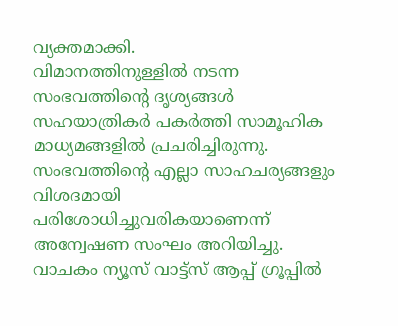വ്യക്തമാക്കി.
വിമാനത്തിനുള്ളിൽ നടന്ന സംഭവത്തിന്റെ ദൃശ്യങ്ങൾ സഹയാത്രികർ പകർത്തി സാമൂഹിക മാധ്യമങ്ങളിൽ പ്രചരിച്ചിരുന്നു. സംഭവത്തിന്റെ എല്ലാ സാഹചര്യങ്ങളും വിശദമായി പരിശോധിച്ചുവരികയാണെന്ന് അന്വേഷണ സംഘം അറിയിച്ചു.
വാചകം ന്യൂസ് വാട്ട്സ് ആപ്പ് ഗ്രൂപ്പിൽ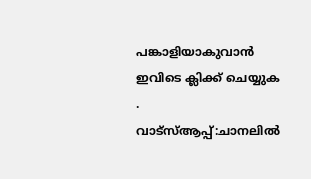പങ്കാളിയാകുവാൻ
ഇവിടെ ക്ലിക്ക് ചെയ്യുക
.
വാട്സ്ആപ്പ്:ചാനലിൽ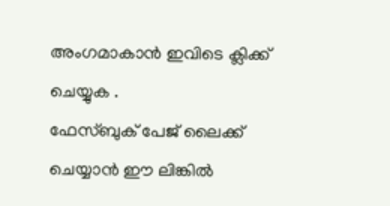അംഗമാകാൻ ഇവിടെ ക്ലിക്ക് ചെയ്യുക .
ഫേസ്ബുക് പേജ് ലൈക്ക് ചെയ്യാൻ ഈ ലിങ്കിൽ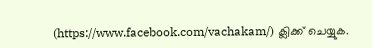(https://www.facebook.com/vachakam/) ക്ലിക്ക് ചെയ്യുക.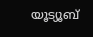യൂട്യൂബ്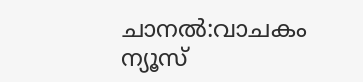ചാനൽ:വാചകം ന്യൂസ്